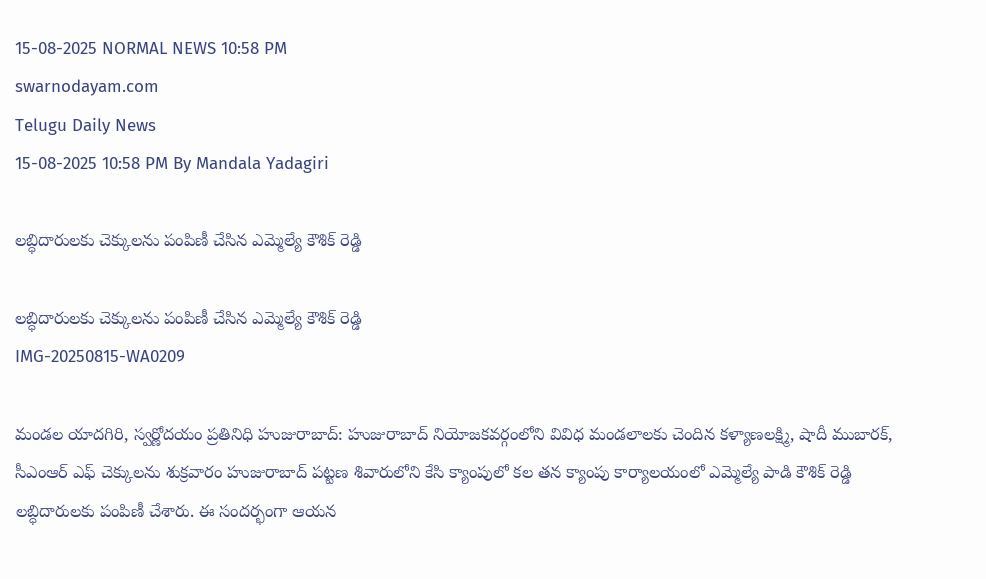15-08-2025 NORMAL NEWS 10:58 PM
swarnodayam.com
Telugu Daily News
15-08-2025 10:58 PM By Mandala Yadagiri

లబ్ధిదారులకు చెక్కులను పంపిణీ చేసిన ఎమ్మెల్యే కౌశిక్ రెడ్డి

లబ్ధిదారులకు చెక్కులను పంపిణీ చేసిన ఎమ్మెల్యే కౌశిక్ రెడ్డి
IMG-20250815-WA0209

మండల యాదగిరి, స్వర్ణోదయం ప్రతినిధి హుజురాబాద్: హుజురాబాద్ నియోజకవర్గంలోని వివిధ మండలాలకు చెందిన కళ్యాణలక్ష్మి, షాదీ ముబారక్, సీఎంఆర్ ఎఫ్ చెక్కులను శుక్రవారం హుజురాబాద్ పట్టణ శివారులోని కేసి క్యాంపులో కల తన క్యాంపు కార్యాలయంలో ఎమ్మెల్యే పాడి కౌశిక్ రెడ్డి లబ్ధిదారులకు పంపిణీ చేశారు. ఈ సందర్భంగా ఆయన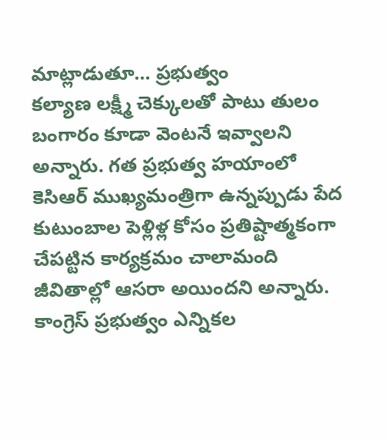మాట్లాడుతూ… ప్రభుత్వం
కల్యాణ లక్ష్మీ చెక్కులతో పాటు తులం బంగారం కూడా వెంటనే ఇవ్వాలని అన్నారు. గత ప్రభుత్వ హయాంలో కెసిఆర్ ముఖ్యమంత్రిగా ఉన్నప్పుడు పేద కుటుంబాల పెళ్లిళ్ల కోసం ప్రతిష్టాత్మకంగా చేపట్టిన కార్యక్రమం చాలామంది జీవితాల్లో ఆసరా అయిందని అన్నారు. కాంగ్రెస్ ప్రభుత్వం ఎన్నికల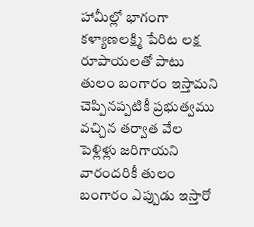హామీల్లో భాగంగా కళ్యాణలక్ష్మి పేరిట లక్ష రూపాయలతో పాటు తులం బంగారం ఇస్తామని చెప్పినప్పటికీ ప్రభుత్వము వచ్చిన తర్వాత వేల పెళ్లిళ్లు జరిగాయని వారందరికీ తులం బంగారం ఎప్పుడు ఇస్తారో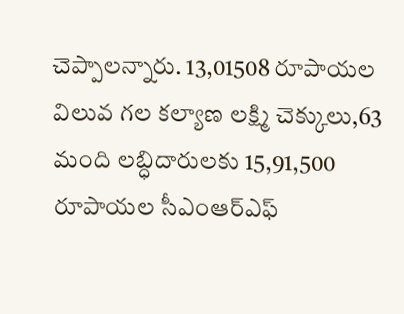చెప్పాలన్నారు. 13,01508 రూపాయల విలువ గల కల్యాణ లక్ష్మి చెక్కులు,63 మంది లబ్ధిదారులకు 15,91,500 రూపాయల సీఎంఆర్ఎఫ్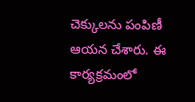చెక్కులను పంపిణీ ఆయన చేశారు. ఈ కార్యక్రమంలో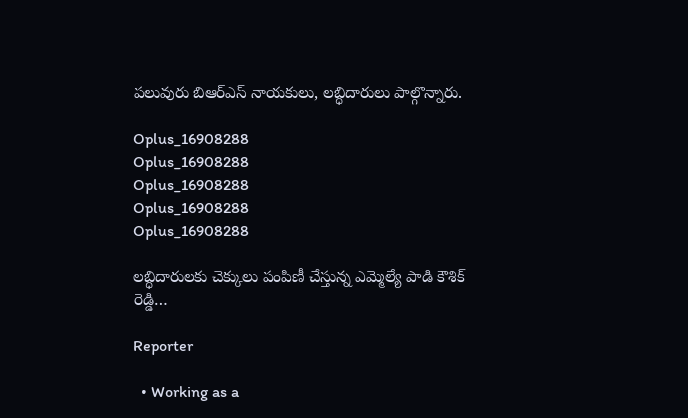పలువురు బిఆర్ఎస్ నాయకులు, లబ్ధిదారులు పాల్గొన్నారు.

Oplus_16908288
Oplus_16908288
Oplus_16908288
Oplus_16908288
Oplus_16908288

లబ్ధిదారులకు చెక్కులు పంపిణీ చేస్తున్న ఎమ్మెల్యే పాడి కౌశిక్ రెడ్డి…

Reporter

  • Working as a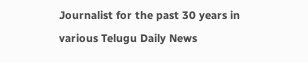Journalist for the past 30 years in various Telugu Daily News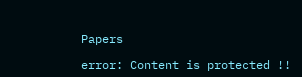Papers

error: Content is protected !!